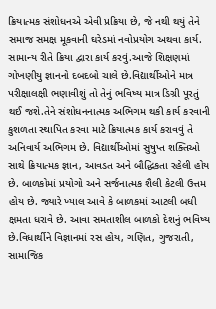ક્રિયાત્મક સંશોધનએ એવી પ્રક્રિયા છે, જે નથી થયું તેને સમાજ સમક્ષ મૂકવાની ઘરેડમાં નવોપ્રયોગ અથવા કાર્ય. સામાન્ય રીતે ક્રિયા દ્વારા કાર્ય કરવું.આજે શિક્ષણમાં ગોખણીયુ જ્ઞાનનો દબદબો ચાલે છે.વિદ્યાર્થીઓને માત્ર પરીક્ષાલક્ષી ભણાવીશું તો તેનું ભવિષ્ય માત્ર ડિગ્રી પૂરતું થઈ જશે.તેને સંશોધનનાત્મક અભિગમ થકી કાર્ય કરવાની કુશળતા સ્થાપિત કરવા માટે ક્રિયાત્મક કાર્ય કરાવવું તે અનિવાર્ય અભિગમ છે. વિદ્યાર્થીઓમાં સુષુપ્ત શક્તિઓ સાથે ક્રિયાત્મક જ્ઞાન, આવડત અને બૌદ્ધિકતા રહેલી હોય છે. બાળકોમાં પ્રયોગો અને સર્જનાત્મક શૈલી કેટલી ઉત્તમ હોય છે. જ્યારે ખ્યાલ આવે કે બાળકમાં આટલી બધી ક્ષમતા ધરાવે છે. આવા સમતાશીલ બાળકો દેશનું ભવિષ્ય છે.વિધાર્થીને વિજ્ઞાનમાં રસ હોય, ગણિત, ગુજરાતી, સામાજિક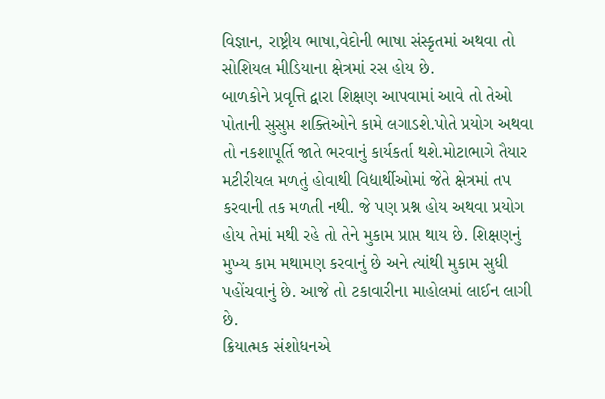વિજ્ઞાન, રાષ્ટ્રીય ભાષા,વેદોની ભાષા સંસ્કૃતમાં અથવા તો સોશિયલ મીડિયાના ક્ષેત્રમાં રસ હોય છે.
બાળકોને પ્રવૃત્તિ દ્વારા શિક્ષણ આપવામાં આવે તો તેઓ પોતાની સુસુપ્ત શક્તિઓને કામે લગાડશે.પોતે પ્રયોગ અથવા તો નકશાપૂર્તિ જાતે ભરવાનું કાર્યકર્તા થશે.મોટાભાગે તૈયાર મટીરીયલ મળતું હોવાથી વિદ્યાર્થીઓમાં જેતે ક્ષેત્રમાં તપ કરવાની તક મળતી નથી. જે પણ પ્રશ્ન હોય અથવા પ્રયોગ હોય તેમાં મથી રહે તો તેને મુકામ પ્રાપ્ત થાય છે. શિક્ષણનું મુખ્ય કામ મથામણ કરવાનું છે અને ત્યાંથી મુકામ સુધી પહોંચવાનું છે. આજે તો ટકાવારીના માહોલમાં લાઈન લાગી છે.
ક્રિયાત્મક સંશોધનએ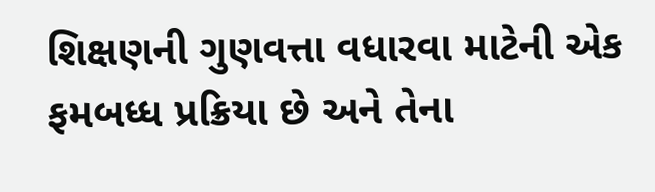શિક્ષણની ગુણવત્તા વધારવા માટેની એક ફમબધ્ધ પ્રક્રિયા છે અને તેના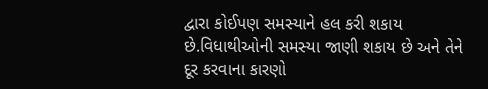દ્વારા કોઈપણ સમસ્યાને હલ કરી શકાય છે.વિધાથીઓની સમસ્યા જાણી શકાય છે અને તેને દૂર કરવાના કારણો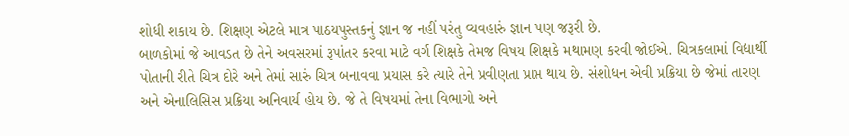શોધી શકાય છે. શિક્ષણ એટલે માત્ર પાઠયપુસ્તકનું જ્ઞાન જ નહીં પરંતુ વ્યવહારું જ્ઞાન પણ જરૂરી છે.
બાળકોમાં જે આવડત છે તેને અવસરમાં રૂપાંતર કરવા માટે વર્ગ શિક્ષકે તેમજ વિષય શિક્ષકે મથામણ કરવી જોઈએ. ચિત્રકલામાં વિદ્યાર્થી પોતાની રીતે ચિત્ર દોરે અને તેમાં સારું ચિત્ર બનાવવા પ્રયાસ કરે ત્યારે તેને પ્રવીણતા પ્રાપ્ત થાય છે. સંશોધન એવી પ્રક્રિયા છે જેમાં તારણ અને એનાલિસિસ પ્રક્રિયા અનિવાર્ય હોય છે. જે તે વિષયમાં તેના વિભાગો અને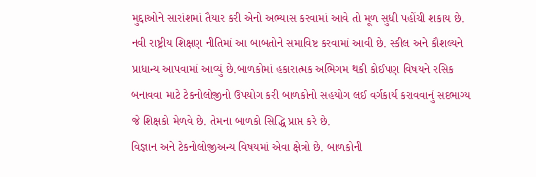મુદ્દાઓને સારાંશમાં તૈયાર કરી એનો અભ્યાસ કરવામાં આવે તો મૂળ સુધી પહોંચી શકાય છે. નવી રાષ્ટ્રીય શિક્ષણ નીતિમાં આ બાબતોને સમાવિષ્ટ કરવામાં આવી છે. સ્કીલ અને કૌશલ્યને પ્રાધાન્ય આપવામાં આવ્યું છે.બાળકોમાં હકારાત્મક અભિગમ થકી કોઈપણ વિષયને રસિક બનાવવા માટે ટેકનોલોજીનો ઉપયોગ કરી બાળકોનો સહયોગ લઈ વર્ગકાર્ય કરાવવાનું સદભાગ્ય જે શિક્ષકો મેળવે છે. તેમના બાળકો સિદ્ધિ પ્રાપ્ત કરે છે.
વિજ્ઞાન અને ટેકનોલોજીઅન્ય વિષયમાં એવા ક્ષેત્રો છે. બાળકોની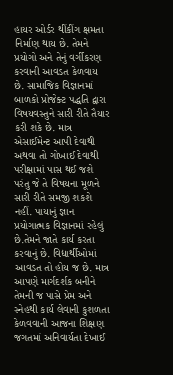હાયર ઓર્ડર થીંકીંગ ક્ષમતા નિર્માણ થાય છે. તેમને પ્રયોગો અને તેનું વર્ગીકરણ કરવાની આવડત કેળવાય છે. સામાજિક વિજ્ઞાનમાં બાળકો પ્રોજેક્ટ પદ્ધતિ દ્વારા વિષયવસ્તુને સારી રીતે તૈયાર કરી શકે છે. માત્ર એસાઈમેન્ટ આપી દેવાથી અથવા તો ગોખાઈ દેવાથી પરીક્ષામાં પાસ થઈ જશે પરંતુ જે તે વિષયના મૂળને સારી રીતે સમજી શકશે નહીં. પાયાનું જ્ઞાન પ્રયોગાત્મક વિજ્ઞાનમાં રહેલું છે.તેમને જાતે કાર્ય કરતા કરવાનું છે. વિદ્યાર્થીઓમાં આવડત તો હોય જ છે. માત્ર આપણે માર્ગદર્શક બનીને તેમની જ પાસે પ્રેમ અને સ્નેહથી કાર્ય લેવાની કુશળતા કેળવવાની આજના શિક્ષણ જગતમાં અનિવાર્યતા દેખાઈ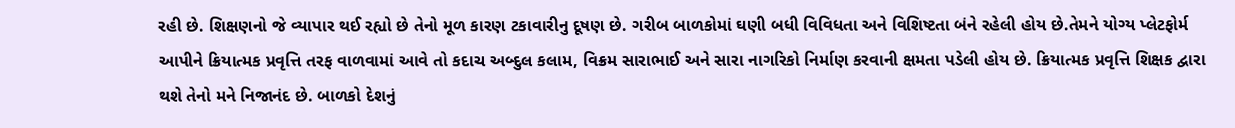રહી છે. શિક્ષણનો જે વ્યાપાર થઈ રહ્યો છે તેનો મૂળ કારણ ટકાવારીનુ દૂષણ છે. ગરીબ બાળકોમાં ઘણી બધી વિવિધતા અને વિશિષ્ટતા બંને રહેલી હોય છે.તેમને યોગ્ય પ્લેટફોર્મ આપીને ક્રિયાત્મક પ્રવૃત્તિ તરફ વાળવામાં આવે તો કદાચ અબ્દુલ કલામ, વિક્રમ સારાભાઈ અને સારા નાગરિકો નિર્માણ કરવાની ક્ષમતા પડેલી હોય છે. ક્રિયાત્મક પ્રવૃત્તિ શિક્ષક દ્વારા થશે તેનો મને નિજાનંદ છે. બાળકો દેશનું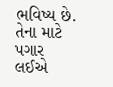ભવિષ્ય છે. તેના માટે પગાર લઈએ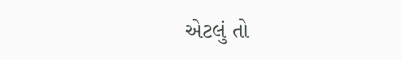એટલું તો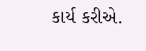કાર્ય કરીએ.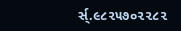ર્સ્.૯૮૨૫૭૦૨૨૮૨